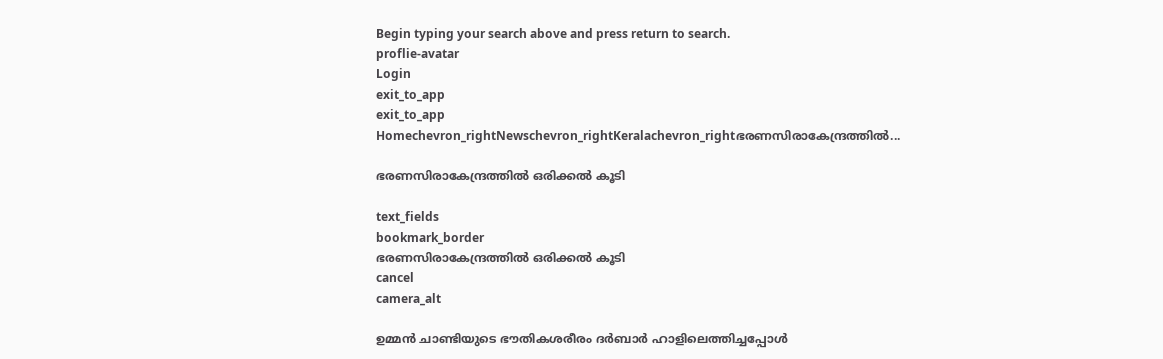Begin typing your search above and press return to search.
proflie-avatar
Login
exit_to_app
exit_to_app
Homechevron_rightNewschevron_rightKeralachevron_rightഭരണസിരാകേന്ദ്രത്തിൽ...

ഭരണസിരാകേന്ദ്രത്തിൽ ഒരിക്കൽ കൂടി

text_fields
bookmark_border
ഭരണസിരാകേന്ദ്രത്തിൽ ഒരിക്കൽ കൂടി
cancel
camera_alt

ഉമ്മൻ ചാണ്ടിയുടെ ഭൗതികശരീരം ദർബാർ ഹാളിലെത്തിച്ചപ്പോൾ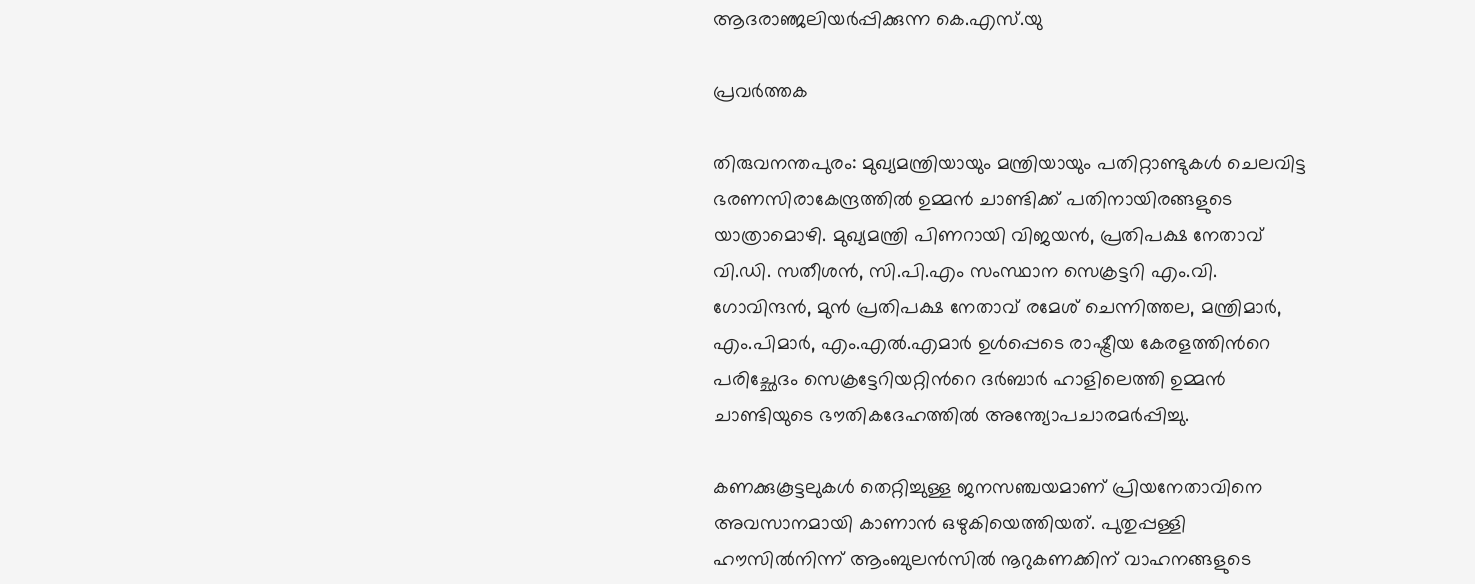ആദരാഞ്ജലിയർപ്പിക്കുന്ന കെ.എസ്.യു

പ്രവർത്തക

തിരുവനന്തപുരം: മുഖ്യമന്ത്രിയായും മന്ത്രിയായും പതിറ്റാണ്ടുകൾ ചെലവിട്ട ഭരണസിരാകേന്ദ്രത്തിൽ ഉമ്മൻ ചാണ്ടിക്ക് പതിനായിരങ്ങളുടെ യാത്രാമൊഴി. മുഖ്യമന്ത്രി പിണറായി വിജയൻ, പ്രതിപക്ഷ നേതാവ് വി.ഡി. സതീശൻ, സി.പി.എം സംസ്ഥാന സെക്രട്ടറി എം.വി. ഗോവിന്ദൻ, മുൻ പ്രതിപക്ഷ നേതാവ് രമേശ് ചെന്നിത്തല, മന്ത്രിമാർ, എം.പിമാർ, എം.എൽ.എമാർ ഉൾപ്പെടെ രാഷ്ട്രീയ കേരളത്തിന്‍റെ പരിച്ഛേദം സെക്രട്ടേറിയറ്റിന്‍റെ ദർബാർ ഹാളിലെത്തി ഉമ്മൻ ചാണ്ടിയുടെ ഭൗതികദേഹത്തിൽ അന്ത്യോപചാരമർപ്പിച്ചു.

കണക്കുകൂട്ടലുകൾ തെറ്റിച്ചുള്ള ജനസഞ്ചയമാണ് പ്രിയനേതാവിനെ അവസാനമായി കാണാൻ ഒഴുകിയെത്തിയത്. പുതുപ്പള്ളി ഹൗസിൽനിന്ന് ആംബുലൻസിൽ നൂറുകണക്കിന് വാഹനങ്ങളുടെ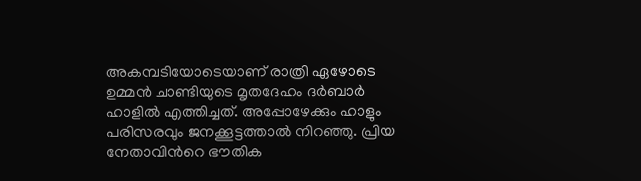അകമ്പടിയോടെയാണ് രാത്രി ഏഴോടെ ഉമ്മൻ ചാണ്ടിയുടെ മൃതദേഹം ദർബാർ ഹാളിൽ എത്തിച്ചത്. അപ്പോഴേക്കും ഹാളും പരിസരവും ജനക്കൂട്ടത്താൽ നിറഞ്ഞു. പ്രിയ നേതാവിന്‍റെ ഭൗതിക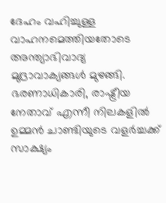ദേഹം വഹിച്ചുള്ള വാഹനമെത്തിയതോടെ അന്ത്യാഭിവാദ്യ മുദ്രാവാക്യങ്ങൾ മുഴങ്ങി. ഭരണാധികാരി, രാഷ്ട്രീയ നേതാവ് എന്നീ നിലകളിൽ ഉമ്മൻ ചാണ്ടിയുടെ വളർച്ചക്ക് സാക്ഷ്യം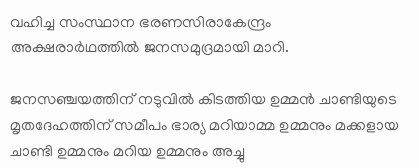വഹിച്ച സംസ്ഥാന ഭരണസിരാകേന്ദ്രം അക്ഷരാർഥത്തിൽ ജനസമുദ്രമായി മാറി.

ജനസഞ്ചയത്തിന് നടുവിൽ കിടത്തിയ ഉമ്മൻ ചാണ്ടിയുടെ മൃതദേഹത്തിന് സമീപം ഭാര്യ മറിയാമ്മ ഉമ്മനും മക്കളായ ചാണ്ടി ഉമ്മനും മറിയ ഉമ്മനും അച്ചു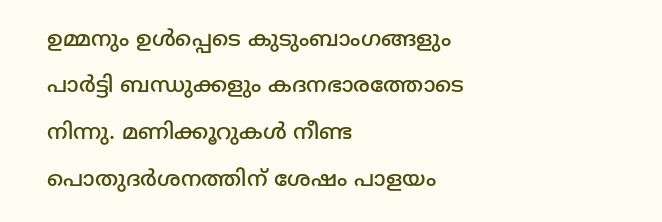ഉമ്മനും ഉൾപ്പെടെ കുടുംബാംഗങ്ങളും പാർട്ടി ബന്ധുക്കളും കദനഭാരത്തോടെ നിന്നു. മണിക്കൂറുകൾ നീണ്ട പൊതുദർശനത്തിന് ശേഷം പാളയം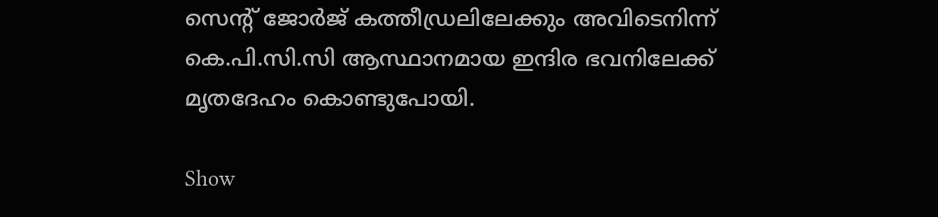സെന്‍റ് ജോർജ് കത്തീഡ്രലിലേക്കും അവിടെനിന്ന് കെ.പി.സി.സി ആസ്ഥാനമായ ഇന്ദിര ഭവനിലേക്ക് മൃതദേഹം കൊണ്ടുപോയി.

Show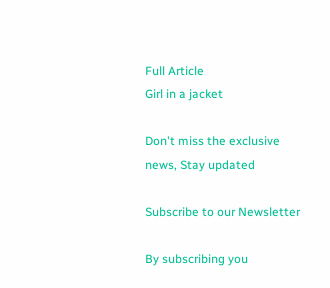Full Article
Girl in a jacket

Don't miss the exclusive news, Stay updated

Subscribe to our Newsletter

By subscribing you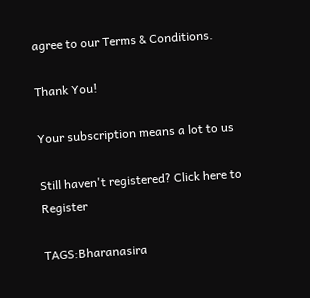agree to our Terms & Conditions.

Thank You!

Your subscription means a lot to us

Still haven't registered? Click here to Register

TAGS:Bharanasira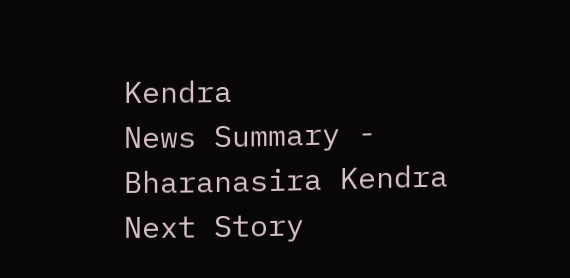Kendra
News Summary - Bharanasira Kendra
Next Story